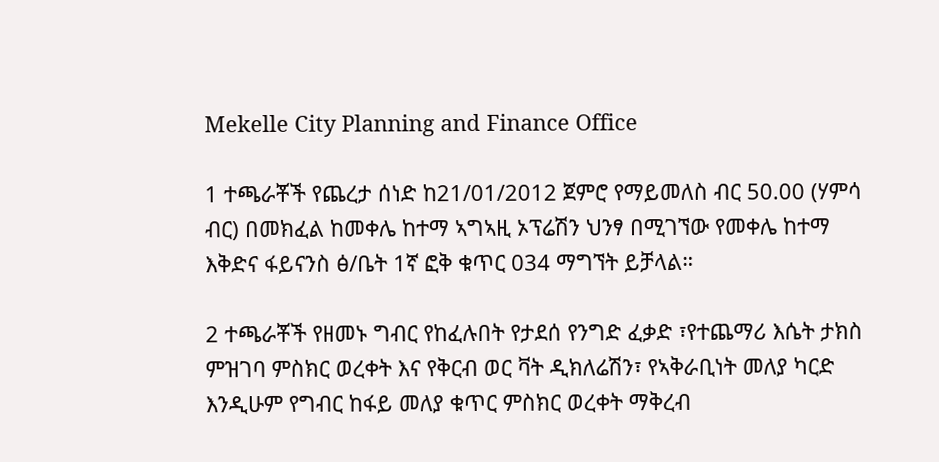Mekelle City Planning and Finance Office

1 ተጫራቾች የጨረታ ሰነድ ከ21/01/2012 ጀምሮ የማይመለስ ብር 50.00 (ሃምሳ ብር) በመክፈል ከመቀሌ ከተማ ኣግኣዚ ኦፕሬሽን ህንፃ በሚገኘው የመቀሌ ከተማ እቅድና ፋይናንስ ፅ/ቤት 1ኛ ፎቅ ቁጥር 034 ማግኘት ይቻላል።

2 ተጫራቾች የዘመኑ ግብር የከፈሉበት የታደሰ የንግድ ፈቃድ ፣የተጨማሪ እሴት ታክስ ምዝገባ ምስክር ወረቀት እና የቅርብ ወር ቫት ዲክለሬሽን፣ የኣቅራቢነት መለያ ካርድ እንዲሁም የግብር ከፋይ መለያ ቁጥር ምስክር ወረቀት ማቅረብ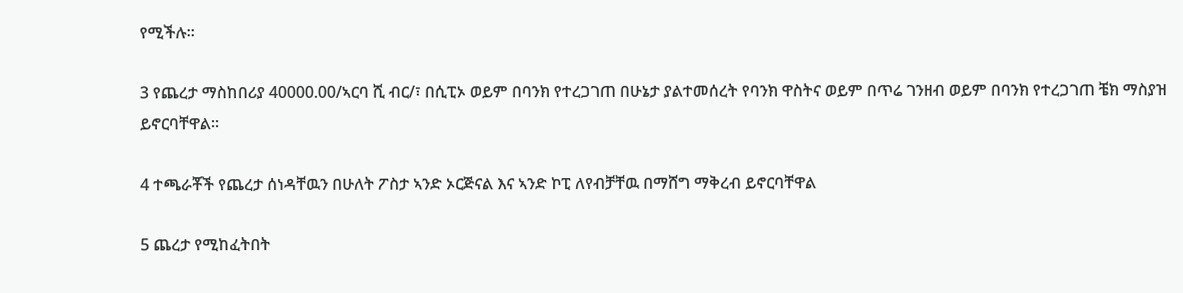የሚችሉ።

3 የጨረታ ማስከበሪያ 40000.00/ኣርባ ሺ ብር/፣ በሲፒኦ ወይም በባንክ የተረጋገጠ በሁኔታ ያልተመሰረት የባንክ ዋስትና ወይም በጥሬ ገንዘብ ወይም በባንክ የተረጋገጠ ቼክ ማስያዝ ይኖርባቸዋል።

4 ተጫራቾች የጨረታ ሰነዳቸዉን በሁለት ፖስታ ኣንድ ኦርጅናል እና ኣንድ ኮፒ ለየብቻቸዉ በማሸግ ማቅረብ ይኖርባቸዋል

5 ጨረታ የሚከፈትበት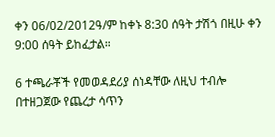ቀን 06/02/2012ዓ/ም ከቀኑ 8:30 ሰዓት ታሽጎ በዚሁ ቀን 9:00 ሰዓት ይከፈታል።

6 ተጫራቾች የመወዳደሪያ ሰነዳቸው ለዚህ ተብሎ በተዘጋጀው የጨረታ ሳጥን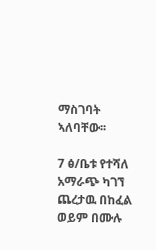ማስገባት ኣለባቸው፡፡

7 ፅ/ቤቱ የተሻለ አማራጭ ካገኘ ጨረታዉ በከፈል ወይም በሙሉ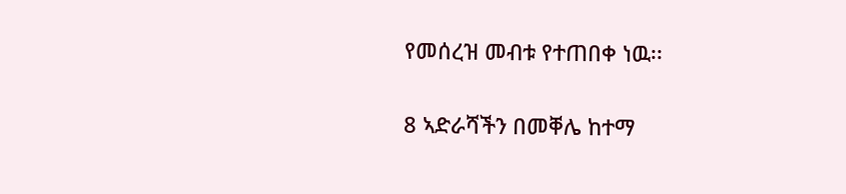የመሰረዝ መብቱ የተጠበቀ ነዉ፡፡

8 ኣድራሻችን በመቐሌ ከተማ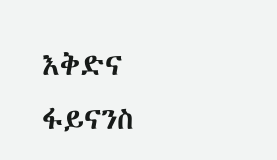እቅድና ፋይናንስ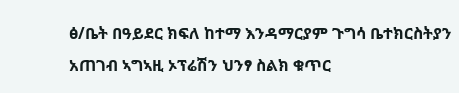ፅ/ቤት በዓይደር ክፍለ ከተማ እንዳማርያም ጉግሳ ቤተክርስትያን አጠገብ ኣግኣዚ ኦፕሬሽን ህንፃ ስልክ ቁጥር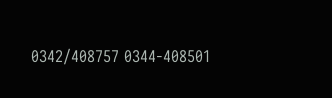0342/408757 0344-408501